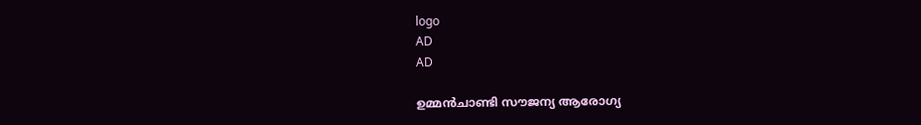logo
AD
AD

ഉമ്മൻചാണ്ടി സൗജന്യ ആരോഗ്യ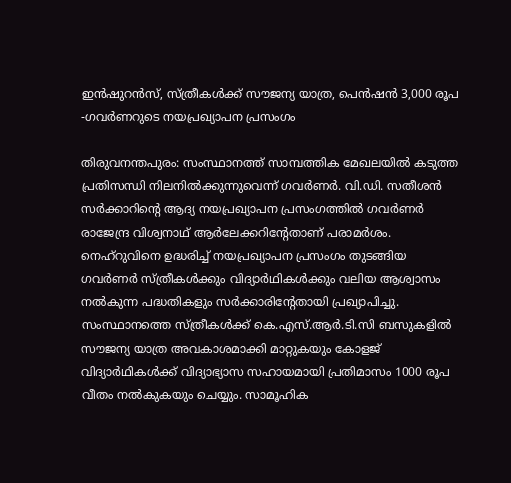ഇൻഷുറൻസ്, സ്ത്രീകൾക്ക് സൗജന്യ യാത്ര, പെൻഷൻ 3,000 രൂപ -ഗവർണറുടെ നയപ്രഖ്യാപന പ്രസംഗം

തിരുവനന്തപുരം: സംസ്ഥാനത്ത് സാമ്പത്തിക മേഖലയിൽ കടുത്ത പ്രതിസന്ധി നിലനിൽക്കുന്നുവെന്ന് ഗവർണർ. വി.ഡി. സതീശൻ സർക്കാറിന്റെ ആദ്യ നയപ്രഖ്യാപന പ്രസംഗത്തിൽ ഗവർണർ രാജേന്ദ്ര വിശ്വനാഥ് ആർലേക്കറിന്റേതാണ് പരാമർശം. നെഹ്റുവിനെ ഉദ്ധരിച്ച് നയപ്രഖ്യാപന പ്രസംഗം തുടങ്ങിയ ഗവർണർ സ്ത്രീകൾക്കും വിദ്യാർഥികൾക്കും വലിയ ആശ്വാസം നൽകുന്ന പദ്ധതികളും സർക്കാരിന്റേതായി പ്രഖ്യാപിച്ചു.  സംസ്ഥാനത്തെ സ്ത്രീകൾക്ക് കെ.എസ്.ആർ.ടി.സി ബസുകളിൽ സൗജന്യ യാത്ര അവകാശമാക്കി മാറ്റുകയും കോളജ് വിദ്യാർഥികൾക്ക് വിദ്യാഭ്യാസ സഹായമായി പ്രതിമാസം 1000 രൂപ വീതം നൽകുകയും ചെയ്യും. സാമൂഹിക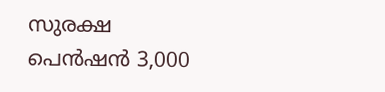സുരക്ഷ പെൻഷൻ 3,000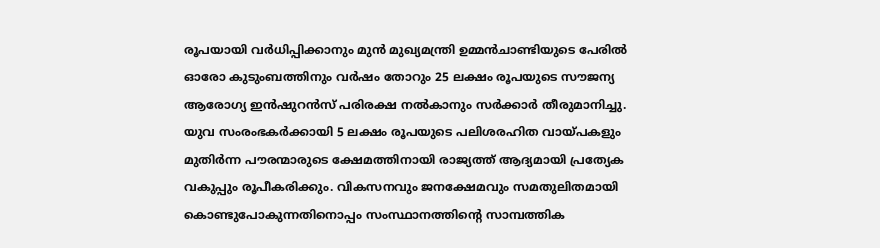രൂപയായി വർധിപ്പിക്കാനും മുൻ മുഖ്യമന്ത്രി ഉമ്മൻചാണ്ടിയുടെ പേരിൽ ഓരോ കുടുംബത്തിനും വർഷം തോറും 25 ലക്ഷം രൂപയുടെ സൗജന്യ ആരോഗ്യ ഇൻഷുറൻസ് പരിരക്ഷ നൽകാനും സർക്കാർ തീരുമാനിച്ചു.  യുവ സംരംഭകർക്കായി 5 ലക്ഷം രൂപയുടെ പലിശരഹിത വായ്പകളും മുതിർന്ന പൗരന്മാരുടെ ക്ഷേമത്തിനായി രാജ്യത്ത് ആദ്യമായി പ്രത്യേക വകുപ്പും രൂപീകരിക്കും. വികസനവും ജനക്ഷേമവും സമതുലിതമായി കൊണ്ടുപോകുന്നതിനൊപ്പം സംസ്ഥാനത്തിന്റെ സാമ്പത്തിക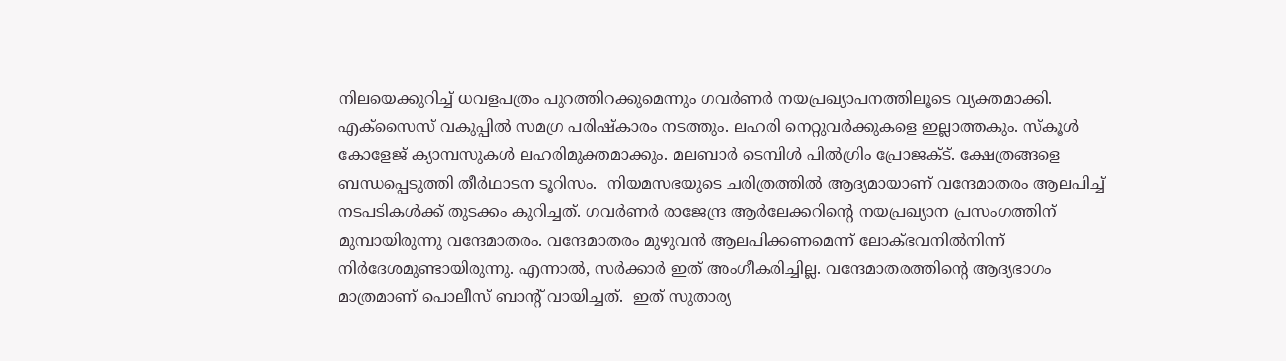നിലയെക്കുറിച്ച് ധവളപത്രം പുറത്തിറക്കുമെന്നും ഗവർണർ നയപ്രഖ്യാപനത്തിലൂടെ വ്യക്തമാക്കി. എക്സൈസ് വകുപ്പിൽ സമഗ്ര പരിഷ്കാരം നടത്തും. ലഹരി നെറ്റുവർക്കുകളെ ഇല്ലാത്തകും. സ്കൂൾ കോളേജ് ക്യാമ്പസുകൾ ലഹരിമുക്തമാക്കും. മലബാർ ടെമ്പിൾ പിൽഗ്രിം പ്രോജക്ട്. ക്ഷേത്രങ്ങളെ ബന്ധപ്പെടുത്തി തീർഥാടന ടൂറിസം.  നിയമസഭയുടെ ചരിത്രത്തില്‍ ആദ്യമായാണ് വന്ദേമാതരം ആലപിച്ച് നടപടികൾക്ക് തുടക്കം കുറിച്ചത്. ഗവർണർ രാജേന്ദ്ര ആർലേക്കറിന്റെ നയപ്രഖ്യാന പ്രസംഗത്തിന് മുമ്പായിരുന്നു വന്ദേമാതരം. വന്ദേമാതരം മുഴുവന്‍ ആലപിക്കണമെന്ന് ലോക്ഭവനിൽനിന്ന് നിർദേശമുണ്ടായിരുന്നു. എന്നാൽ, സര്‍ക്കാര്‍ ഇത് അംഗീകരിച്ചില്ല. വന്ദേമാതരത്തിന്റെ ആദ്യഭാഗം മാത്രമാണ് പൊലീസ് ബാന്റ് വായിച്ചത്.  ഇത് സുതാര്യ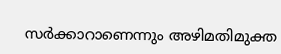സർക്കാറാണെന്നും അഴിമതിമുക്ത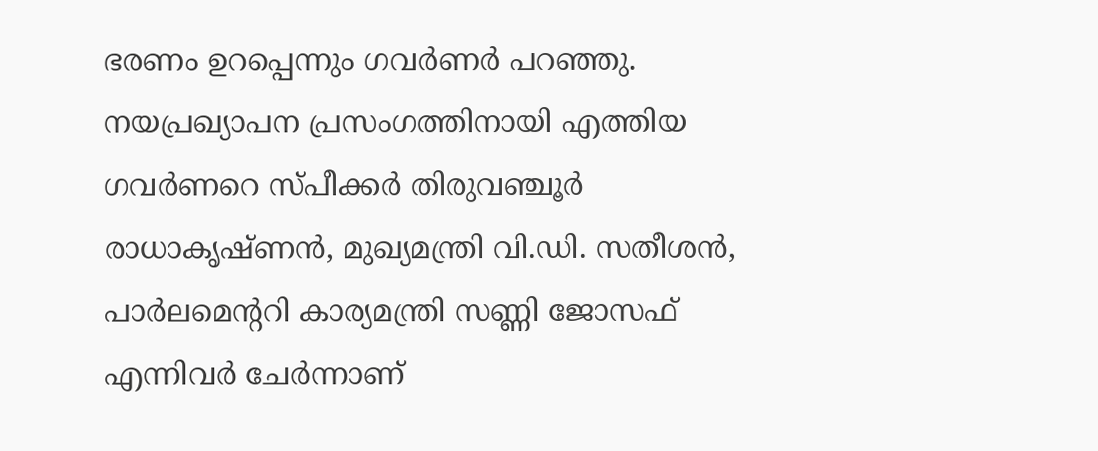ഭരണം ഉറപ്പെന്നും ഗവർണർ പറഞ്ഞു. നയപ്രഖ്യാപന പ്രസംഗത്തിനായി എത്തിയ ഗവര്‍ണറെ സ്പീക്കര്‍ തിരുവഞ്ചൂര്‍ രാധാകൃഷ്ണന്‍, മുഖ്യമന്ത്രി വി.ഡി. സതീശന്‍, പാര്‍ലമെന്ററി കാര്യമന്ത്രി സണ്ണി ജോസഫ് എന്നിവര്‍ ചേര്‍ന്നാണ്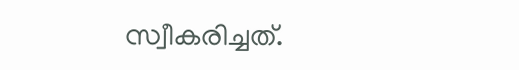സ്വീകരിച്ചത്.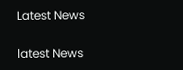Latest News

latest News